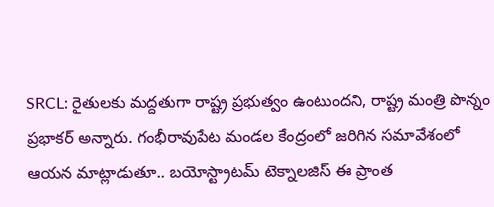SRCL: రైతులకు మద్దతుగా రాష్ట్ర ప్రభుత్వం ఉంటుందని, రాష్ట్ర మంత్రి పొన్నం ప్రభాకర్ అన్నారు. గంభీరావుపేట మండల కేంద్రంలో జరిగిన సమావేశంలో ఆయన మాట్లాడుతూ.. బయోస్ట్రాటమ్ టెక్నాలజిస్ ఈ ప్రాంత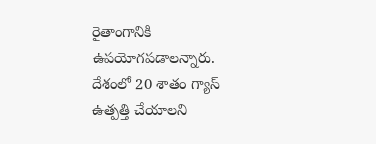రైతాంగానికి ఉపయోగపడాలన్నారు. దేశంలో 20 శాతం గ్యాస్ ఉత్పత్తి చేయాలని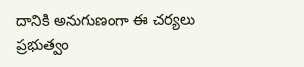దానికి అనుగుణంగా ఈ చర్యలు ప్రభుత్వం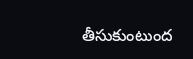తీసుకుంటుంద